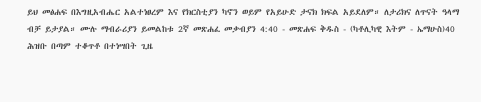ይህ መፅሐፍ በእግዚአብሔር አልተነፀረም እና የክርስቲያን ካኖን ወይም የአይሁድ ታናክ ክፍል አይደለም። ለታሪክና ለጥናት ዓላማ ብቻ ይታያል። ሙሉ ማብራሪያን ይመልከቱ 2ኛ መጽሐፈ መቃብያን 4:40 - መጽሐፍ ቅዱስ - (ካቶሊካዊ እትም - ኤማሁስ)40 ሕዝቡ በጣም ተቆጥቶ በተነሣበት ጊዜ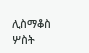ሊስማቆስ ሦስት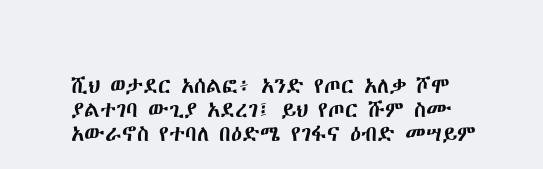ሺህ ወታደር አሰልፎ፥ አንድ የጦር አለቃ ሾሞ ያልተገባ ውጊያ አደረገ፤ ይህ የጦር ሹም ስሙ አውራኖስ የተባለ በዕድሜ የገፋና ዕብድ መሣይም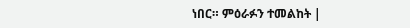ነበር። ምዕራፉን ተመልከት |